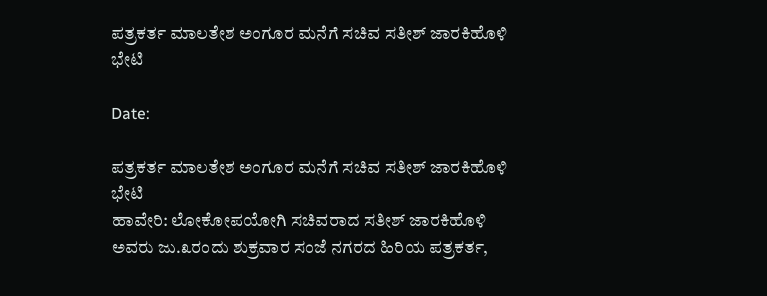ಪತ್ರಕರ್ತ ಮಾಲತೇಶ ಅಂಗೂರ ಮನೆಗೆ ಸಚಿವ ಸತೀಶ್ ಜಾರಕಿಹೊಳಿ ಭೇಟಿ

Date:

ಪತ್ರಕರ್ತ ಮಾಲತೇಶ ಅಂಗೂರ ಮನೆಗೆ ಸಚಿವ ಸತೀಶ್ ಜಾರಕಿಹೊಳಿ ಭೇಟಿ
ಹಾವೇರಿ: ಲೋಕೋಪಯೋಗಿ ಸಚಿವರಾದ ಸತೀಶ್ ಜಾರಕಿಹೊಳಿ ಅವರು ಜು.೩ರಂದು ಶುಕ್ರವಾರ ಸಂಜೆ ನಗರದ ಹಿರಿಯ ಪತ್ರಕರ್ತ,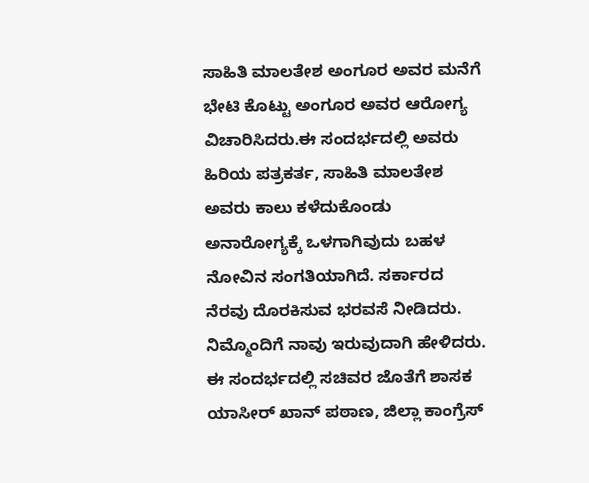ಸಾಹಿತಿ ಮಾಲತೇಶ ಅಂಗೂರ ಅವರ ಮನೆಗೆ ಭೇಟಿ ಕೊಟ್ಟು ಅಂಗೂರ ಅವರ ಆರೋಗ್ಯ ವಿಚಾರಿಸಿದರು.ಈ ಸಂದರ್ಭದಲ್ಲಿ ಅವರು ಹಿರಿಯ ಪತ್ರಕರ್ತ, ಸಾಹಿತಿ ಮಾಲತೇಶ ಅವರು ಕಾಲು ಕಳೆದುಕೊಂಡು ಅನಾರೋಗ್ಯಕ್ಕೆ ಒಳಗಾಗಿವುದು ಬಹಳ ನೋವಿನ ಸಂಗತಿಯಾಗಿದೆ. ಸರ್ಕಾರದ ನೆರವು ದೊರಕಿಸುವ ಭರವಸೆ ನೀಡಿದರು. ನಿಮ್ಮೊಂದಿಗೆ ನಾವು ಇರುವುದಾಗಿ ಹೇಳಿದರು.
ಈ ಸಂದರ್ಭದಲ್ಲಿ ಸಚಿವರ ಜೊತೆಗೆ ಶಾಸಕ ಯಾಸೀರ್ ಖಾನ್ ಪಠಾಣ, ಜಿಲ್ಲಾ ಕಾಂಗ್ರೆಸ್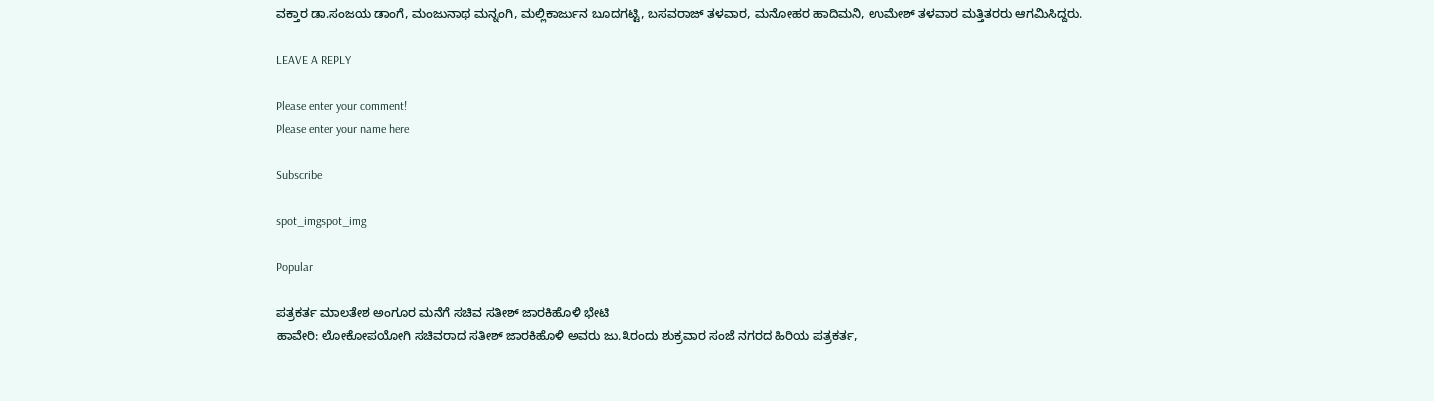ವಕ್ತಾರ ಡಾ.ಸಂಜಯ ಡಾಂಗೆ, ಮಂಜುನಾಥ ಮನ್ನಂಗಿ, ಮಲ್ಲಿಕಾರ್ಜುನ ಬೂದಗಟ್ಟಿ, ಬಸವರಾಜ್ ತಳವಾರ, ಮನೋಹರ ಹಾದಿಮನಿ, ಉಮೇಶ್ ತಳವಾರ ಮತ್ತಿತರರು ಆಗಮಿಸಿದ್ದರು.

LEAVE A REPLY

Please enter your comment!
Please enter your name here

Subscribe

spot_imgspot_img

Popular

ಪತ್ರಕರ್ತ ಮಾಲತೇಶ ಅಂಗೂರ ಮನೆಗೆ ಸಚಿವ ಸತೀಶ್ ಜಾರಕಿಹೊಳಿ ಭೇಟಿ
ಹಾವೇರಿ: ಲೋಕೋಪಯೋಗಿ ಸಚಿವರಾದ ಸತೀಶ್ ಜಾರಕಿಹೊಳಿ ಅವರು ಜು.೩ರಂದು ಶುಕ್ರವಾರ ಸಂಜೆ ನಗರದ ಹಿರಿಯ ಪತ್ರಕರ್ತ,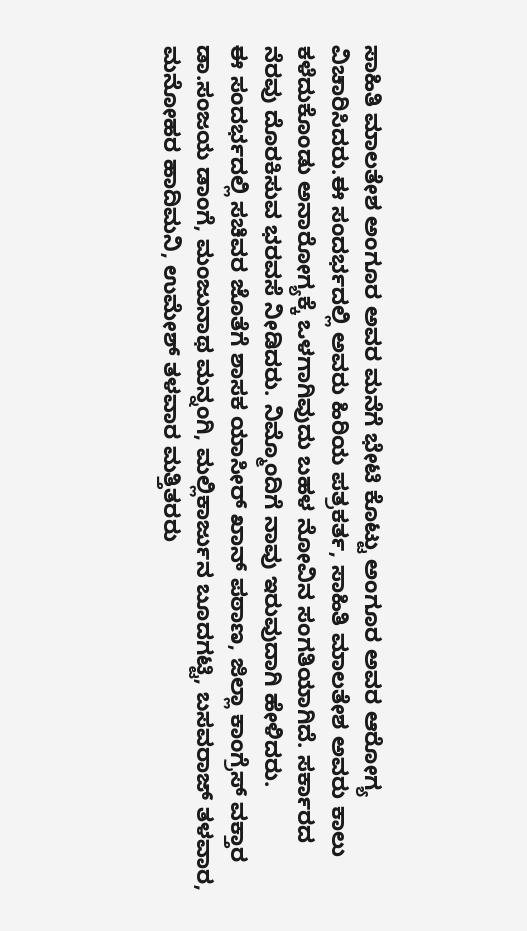ಸಾಹಿತಿ ಮಾಲತೇಶ ಅಂಗೂರ ಅವರ ಮನೆಗೆ ಭೇಟಿ ಕೊಟ್ಟು ಅಂಗೂರ ಅವರ ಆರೋಗ್ಯ ವಿಚಾರಿಸಿದರು.ಈ ಸಂದರ್ಭದಲ್ಲಿ ಅವರು ಹಿರಿಯ ಪತ್ರಕರ್ತ, ಸಾಹಿತಿ ಮಾಲತೇಶ ಅವರು ಕಾಲು ಕಳೆದುಕೊಂಡು ಅನಾರೋಗ್ಯಕ್ಕೆ ಒಳಗಾಗಿವುದು ಬಹಳ ನೋವಿನ ಸಂಗತಿಯಾಗಿದೆ. ಸರ್ಕಾರದ ನೆರವು ದೊರಕಿಸುವ ಭರವಸೆ ನೀಡಿದರು. ನಿಮ್ಮೊಂದಿಗೆ ನಾವು ಇರುವುದಾಗಿ ಹೇಳಿದರು.
ಈ ಸಂದರ್ಭದಲ್ಲಿ ಸಚಿವರ ಜೊತೆಗೆ ಶಾಸಕ ಯಾಸೀರ್ ಖಾನ್ ಪಠಾಣ, ಜಿಲ್ಲಾ ಕಾಂಗ್ರೆಸ್ ವಕ್ತಾರ ಡಾ.ಸಂಜಯ ಡಾಂಗೆ, ಮಂಜುನಾಥ ಮನ್ನಂಗಿ, ಮಲ್ಲಿಕಾರ್ಜುನ ಬೂದಗಟ್ಟಿ, ಬಸವರಾಜ್ ತಳವಾರ, ಮನೋಹರ ಹಾದಿಮನಿ, ಉಮೇಶ್ ತಳವಾರ ಮತ್ತಿತರರು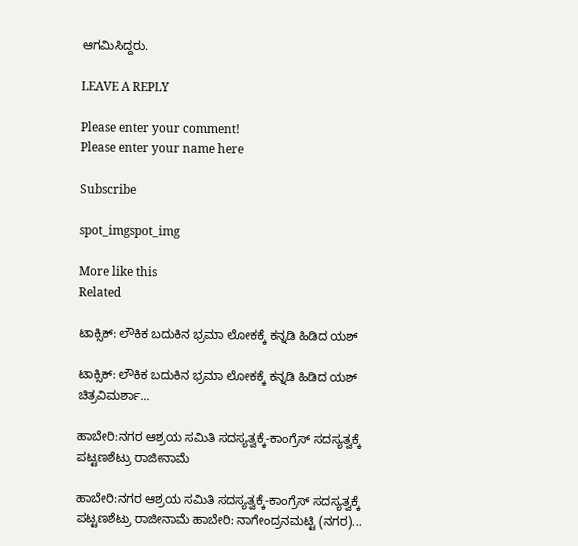ಆಗಮಿಸಿದ್ದರು.

LEAVE A REPLY

Please enter your comment!
Please enter your name here

Subscribe

spot_imgspot_img

More like this
Related

ಟಾಕ್ಸಿಕ್: ಲೌಕಿಕ ಬದುಕಿನ ಭ್ರಮಾ ಲೋಕಕ್ಕೆ ಕನ್ನಡಿ ಹಿಡಿದ ಯಶ್

ಟಾಕ್ಸಿಕ್: ಲೌಕಿಕ ಬದುಕಿನ ಭ್ರಮಾ ಲೋಕಕ್ಕೆ ಕನ್ನಡಿ ಹಿಡಿದ ಯಶ್ ಚಿತ್ರವಿಮರ್ಶಾ...

ಹಾಬೇರಿ:ನಗರ ಆಶ್ರಯ ಸಮಿತಿ ಸದಸ್ಯತ್ವಕ್ಕೆ-ಕಾಂಗ್ರೆಸ್ ಸದಸ್ಯತ್ವಕ್ಕೆ ಪಟ್ಟಣಶೆಟ್ರು ರಾಜೀನಾಮೆ

ಹಾಬೇರಿ:ನಗರ ಆಶ್ರಯ ಸಮಿತಿ ಸದಸ್ಯತ್ವಕ್ಕೆ-ಕಾಂಗ್ರೆಸ್ ಸದಸ್ಯತ್ವಕ್ಕೆ ಪಟ್ಟಣಶೆಟ್ರು ರಾಜೀನಾಮೆ ಹಾಬೇರಿ: ನಾಗೇಂದ್ರನಮಟ್ಟಿ (ನಗರ)...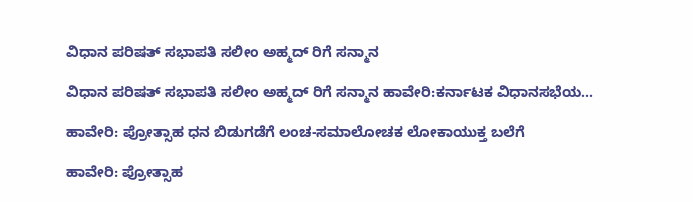ವಿಧಾನ ಪರಿಷತ್ ಸಭಾಪತಿ ಸಲೀಂ ಅಹ್ಮದ್ ರಿಗೆ ಸನ್ಮಾನ

ವಿಧಾನ ಪರಿಷತ್ ಸಭಾಪತಿ ಸಲೀಂ ಅಹ್ಮದ್ ರಿಗೆ ಸನ್ಮಾನ ಹಾವೇರಿ:ಕರ್ನಾಟಕ ವಿಧಾನಸಭೆಯ...

ಹಾವೇರಿ: ಪ್ರೋತ್ಸಾಹ ಧನ ಬಿಡುಗಡೆಗೆ ಲಂಚ-ಸಮಾಲೋಚಕ ಲೋಕಾಯುಕ್ತ ಬಲೆಗೆ

ಹಾವೇರಿ: ಪ್ರೋತ್ಸಾಹ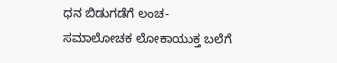ಧನ ಬಿಡುಗಡೆಗೆ ಲಂಚ-ಸಮಾಲೋಚಕ ಲೋಕಾಯುಕ್ತ ಬಲೆಗೆ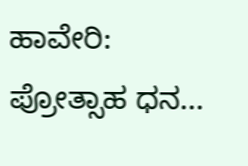ಹಾವೇರಿ: ಪ್ರೋತ್ಸಾಹ ಧನ...